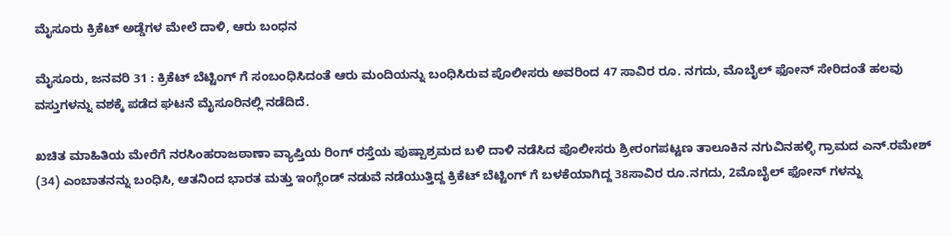ಮೈಸೂರು ಕ್ರಿಕೆಟ್ ಅಡ್ಡೆಗಳ ಮೇಲೆ ದಾಳಿ, ಆರು ಬಂಧನ

ಮೈಸೂರು, ಜನವರಿ 31 : ಕ್ರಿಕೆಟ್ ಬೆಟ್ಟಿಂಗ್ ಗೆ ಸಂಬಂಧಿಸಿದಂತೆ ಆರು ಮಂದಿಯನ್ನು ಬಂಧಿಸಿರುವ ಪೊಲೀಸರು ಅವರಿಂದ 47 ಸಾವಿರ ರೂ. ನಗದು, ಮೊಬೈಲ್ ಫೋನ್ ಸೇರಿದಂತೆ ಹಲವು ವಸ್ತುಗಳನ್ನು ವಶಕ್ಕೆ ಪಡೆದ ಘಟನೆ ಮೈಸೂರಿನಲ್ಲಿ ನಡೆದಿದೆ.

ಖಚಿತ ಮಾಹಿತಿಯ ಮೇರೆಗೆ ನರಸಿಂಹರಾಜಠಾಣಾ ವ್ಯಾಪ್ತಿಯ ರಿಂಗ್ ರಸ್ತೆಯ ಪುಷ್ಪಾಶ್ರಮದ ಬಳಿ ದಾಳಿ ನಡೆಸಿದ ಪೊಲೀಸರು ಶ್ರೀರಂಗಪಟ್ಟಣ ತಾಲೂಕಿನ ನಗುವಿನಹಳ್ಳಿ ಗ್ರಾಮದ ಎನ್.ರಮೇಶ್ (34) ಎಂಬಾತನನ್ನು ಬಂಧಿಸಿ, ಆತನಿಂದ ಭಾರತ ಮತ್ತು ಇಂಗ್ಲೆಂಡ್ ನಡುವೆ ನಡೆಯುತ್ತಿದ್ದ ಕ್ರಿಕೆಟ್ ಬೆಟ್ಟಿಂಗ್ ಗೆ ಬಳಕೆಯಾಗಿದ್ದ 38ಸಾವಿರ ರೂ.ನಗದು, 2ಮೊಬೈಲ್ ಫೋನ್ ಗಳನ್ನು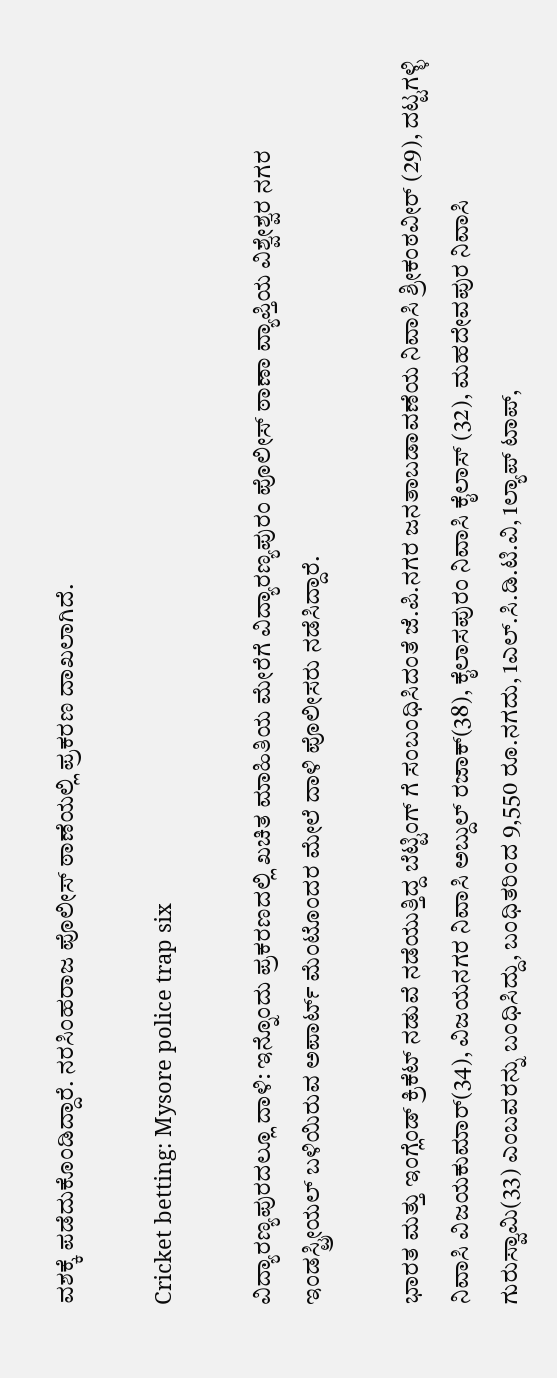ವಶಕ್ಕೆ ಪಡೆದುಕೊಂಡಿದ್ದಾರೆ. ನರಸಿಂಹರಾಜ ಪೊಲೀಸ್ ಠಾಣೆಯಲ್ಲಿ ಪ್ರಕರಣ ದಾಖಲಾಗಿದೆ.

Cricket betting: Mysore police trap six

ವಿದ್ಯಾರಣ್ಯಪುರದಲ್ಲೂ ದಾಳಿ: ಇನ್ನೊಂದು ಪ್ರಕರಣದಲ್ಲಿ ಖಚಿತ ಮಾಹಿತಿಯ ಮೇರೆಗೆ ವಿದ್ಯಾರಣ್ಯಪುರಂ ಪೊಲೀಸ್ ಠಾಣಾ ವ್ಯಾಪ್ತಿಯ ವಿಶ್ವೇಶ್ವರ ನಗರ ಇಂಡಸ್ಟ್ರೀಯಲ್ ಬಳಿಯಿರುವ ಅಪಾರ್ಟ್ ಮೆಂಟೊಂದರ ಮೇಲೆ ದಾಳಿ ಪೊಲೀಸರು ನಡೆಸಿದ್ದಾರೆ.

ಭಾರತ ಮತ್ತು ಇಂಗ್ಲೆಂಡ್ ಕ್ರಿಕೆಟ್ ನಡುವೆ ನಡೆಯುತ್ತಿದ್ದ ಬೆಟ್ಟಿಂಗ್ ಗೆ ಸಂಬಂಧಿಸಿದಂತೆ ಜೆ.ಪಿ.ನಗರ ಜನತಾಬಡಾವಣೆಯ ನಿವಾಸಿ ಶ್ರೀಕಂಠವೀರ್ (29), ದಟ್ಟಗಳ್ಳಿ ನಿವಾಸಿ ವಿಜಯಕುಮಾರ್(34), ವಿಜಯನಗರ ನಿವಾಸಿ ಅಬ್ದುಲ್ ರಜಾಕ್(38), ಕೈಲಾಸಪುರಂ ನಿವಾಸಿ ಕೈಲಾಸ್ (32), ಮಹದೇವಪುರ ನಿವಾಸಿ ಗುರುಸ್ವಾಮಿ(33) ಎಂಬವರನ್ನು ಬಂಧಿಸಿದ್ದು, ಬಂಧಿತರಿಂದ 9,550 ರೂ.ನಗದು, 1ಎಲ್.ಸಿ.ಡಿ.ಟಿ.ವಿ, 1ಲ್ಯಾಪ್ ಟಾಪ್,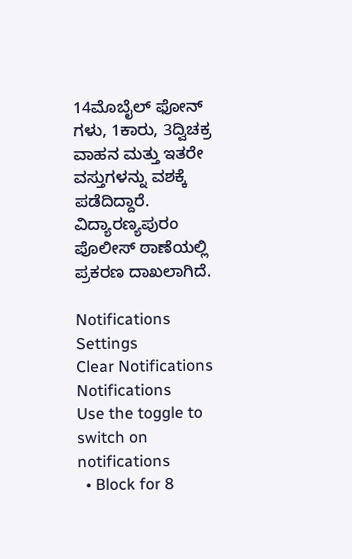14ಮೊಬೈಲ್ ಫೋನ್ ಗಳು, 1ಕಾರು, 3ದ್ವಿಚಕ್ರ ವಾಹನ ಮತ್ತು ಇತರೇ ವಸ್ತುಗಳನ್ನು ವಶಕ್ಕೆ ಪಡೆದಿದ್ದಾರೆ. ವಿದ್ಯಾರಣ್ಯಪುರಂ ಪೊಲೀಸ್ ಠಾಣೆಯಲ್ಲಿ ಪ್ರಕರಣ ದಾಖಲಾಗಿದೆ.

Notifications
Settings
Clear Notifications
Notifications
Use the toggle to switch on notifications
  • Block for 8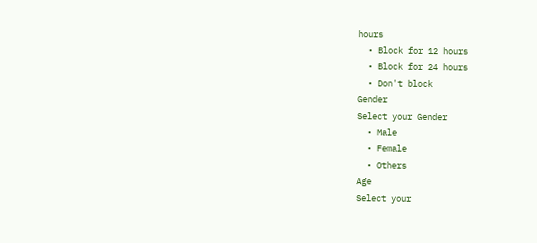hours
  • Block for 12 hours
  • Block for 24 hours
  • Don't block
Gender
Select your Gender
  • Male
  • Female
  • Others
Age
Select your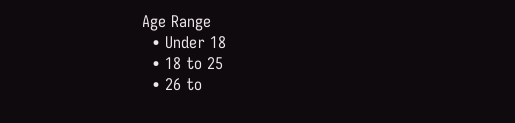Age Range
  • Under 18
  • 18 to 25
  • 26 to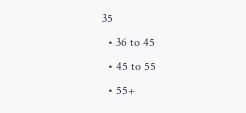35
  • 36 to 45
  • 45 to 55
  • 55+